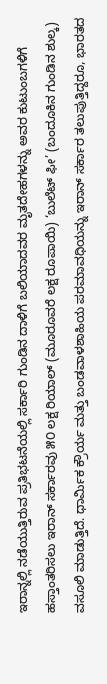ಇರಾನ್ನಲ್ಲಿ ನಡೆಯುತ್ತಿರುವ ಪ್ರತಿಭಟನೆಯಲ್ಲಿ ಸರ್ಕಾರಿ ಗುಂಡಿನ ದಾಳಿಗೆ ಬಲಿಯಾದವರ ಮೃತದೇಹಗಳನ್ನು ಅವರ ಕುಟುಂಬಗಳಿಗೆ ಹಸ್ತಾಂತರಿಸಲು ಇರಾನ್ ಸರ್ಕಾರವು ೫೦ ಲಕ್ಷ ರಿಯಾಲ್ (ಮೂರೂವರೆ ಲಕ್ಷ ರೂಪಾಯಿ) ‘ಬುಲೆಟ್ ಫೀ’ (ಬಂದೂಕಿನ ಗುಂಡಿನ ಶುಲ್ಕ) ವಸೂಲಿ ಮಾಡುತ್ತಿದೆ. ಧಾರ್ಮಿಕ ಕ್ರೌರ್ಯ ಮತ್ತು ಬಂಡವಾಳಶಾಹಿಯ ಪರಮಾವಧಿಯನ್ನು ಇರಾನ್ ಸರ್ಕಾರ ತಲುಪುತ್ತಿದ್ದರೂ, ಭಾರತದ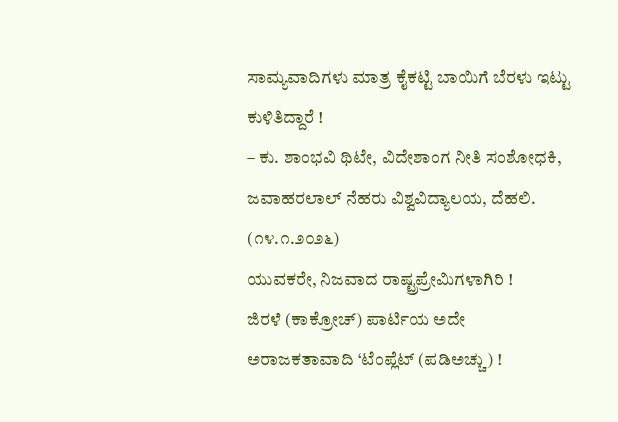ಸಾಮ್ಯವಾದಿಗಳು ಮಾತ್ರ ಕೈಕಟ್ಟಿ ಬಾಯಿಗೆ ಬೆರಳು ಇಟ್ಟು ಕುಳಿತಿದ್ದಾರೆ !
– ಕು. ಶಾಂಭವಿ ಥಿಟೇ, ವಿದೇಶಾಂಗ ನೀತಿ ಸಂಶೋಧಕಿ, ಜವಾಹರಲಾಲ್ ನೆಹರು ವಿಶ್ವವಿದ್ಯಾಲಯ, ದೆಹಲಿ. (೧೪.೧.೨೦೨೬)
ಯುವಕರೇ, ನಿಜವಾದ ರಾಷ್ಟ್ರಪ್ರೇಮಿಗಳಾಗಿರಿ !
ಜಿರಳೆ (ಕಾಕ್ರೋಚ್) ಪಾರ್ಟಿಯ ಅದೇ ಅರಾಜಕತಾವಾದಿ ‘ಟೆಂಪ್ಲೆಟ್ (ಪಡಿಅಚ್ಚು) !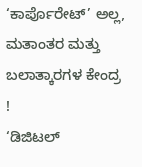‘ಕಾರ್ಪೊರೇಟ್’ ಅಲ್ಲ, ಮತಾಂತರ ಮತ್ತು ಬಲಾತ್ಕಾರಗಳ ಕೇಂದ್ರ !
‘ಡಿಜಿಟಲ್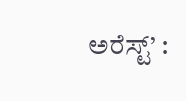ಅರೆಸ್ಟ್’ :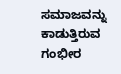ಸಮಾಜವನ್ನು ಕಾಡುತ್ತಿರುವ ಗಂಭೀರ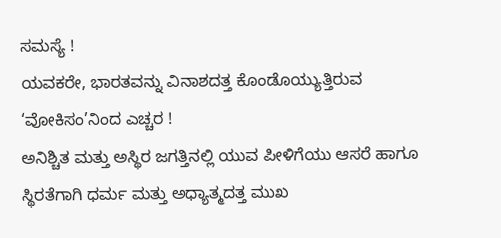ಸಮಸ್ಯೆ !
ಯವಕರೇ, ಭಾರತವನ್ನು ವಿನಾಶದತ್ತ ಕೊಂಡೊಯ್ಯುತ್ತಿರುವ ‘ವೋಕಿಸಂ’ನಿಂದ ಎಚ್ಚರ !
ಅನಿಶ್ಚಿತ ಮತ್ತು ಅಸ್ಥಿರ ಜಗತ್ತಿನಲ್ಲಿ ಯುವ ಪೀಳಿಗೆಯು ಆಸರೆ ಹಾಗೂ ಸ್ಥಿರತೆಗಾಗಿ ಧರ್ಮ ಮತ್ತು ಅಧ್ಯಾತ್ಮದತ್ತ ಮುಖ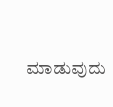ಮಾಡುವುದು